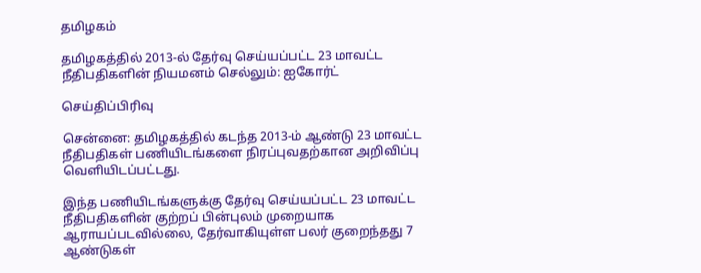தமிழகம்

தமிழகத்தில் 2013-ல் தேர்வு செய்யப்பட்ட 23 மாவட்ட நீதிபதிகளின் நியமனம் செல்லும்: ஐகோர்ட்

செய்திப்பிரிவு

சென்னை: தமிழகத்தில் கடந்த 2013-ம் ஆண்டு 23 மாவட்ட நீதிபதிகள் பணியிடங்களை நிரப்புவதற்கான அறிவிப்பு வெளியிடப்பட்டது.

இந்த பணியிடங்களுக்கு தேர்வு செய்யப்பட்ட 23 மாவட்ட நீதிபதிகளின் குற்றப் பின்புலம் முறையாக ஆராயப்படவில்லை, தேர்வாகியுள்ள பலர் குறைந்தது 7 ஆண்டுகள்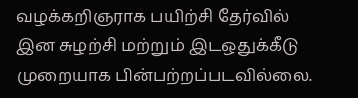வழக்கறிஞராக பயிற்சி தேர்வில் இன சுழற்சி மற்றும் இடஒதுக்கீடு முறையாக பின்பற்றப்படவில்லை.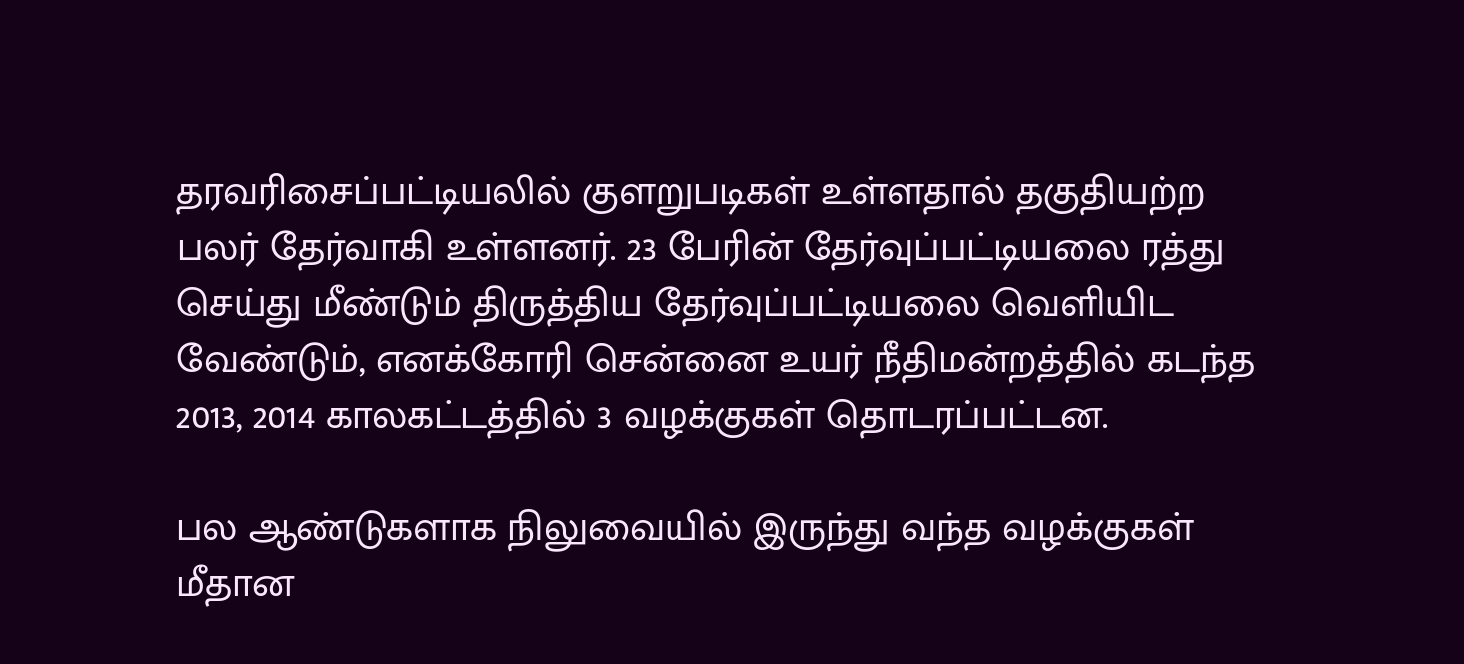தரவரிசைப்பட்டியலில் குளறுபடிகள் உள்ளதால் தகுதியற்ற பலர் தேர்வாகி உள்ளனர். 23 பேரின் தேர்வுப்பட்டியலை ரத்து செய்து மீண்டும் திருத்திய தேர்வுப்பட்டியலை வெளியிட வேண்டும், எனக்கோரி சென்னை உயர் நீதிமன்றத்தில் கடந்த 2013, 2014 காலகட்டத்தில் 3 வழக்குகள் தொடரப்பட்டன.

பல ஆண்டுகளாக நிலுவையில் இருந்து வந்த வழக்குகள் மீதான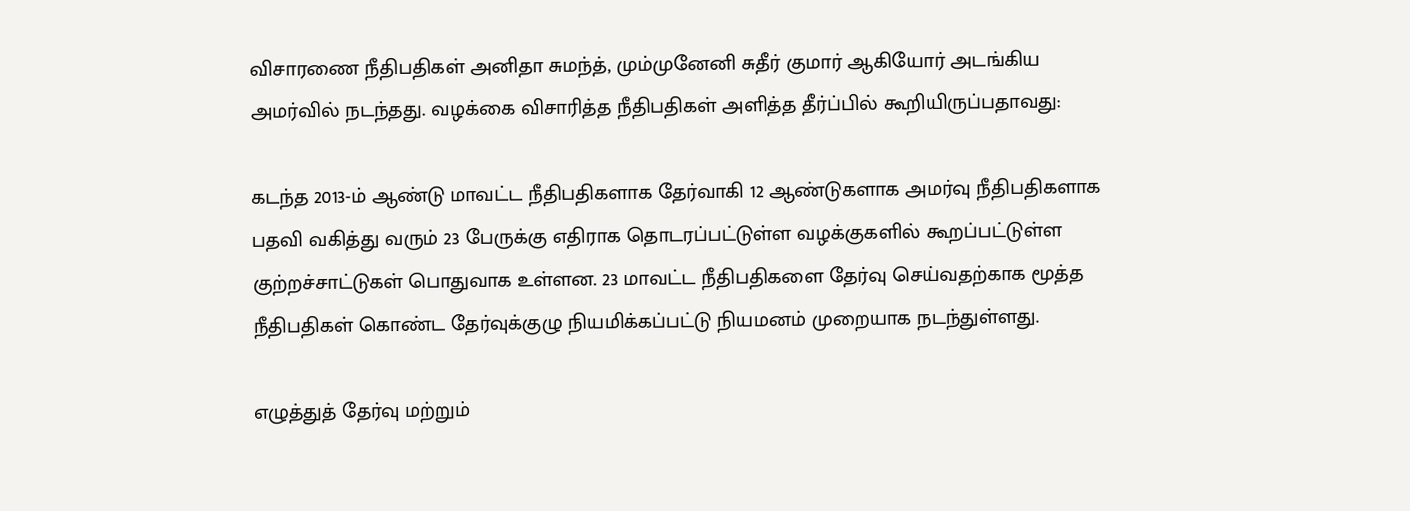விசாரணை நீதிபதிகள் அனிதா சுமந்த், மும்முனேனி சுதீர் குமார் ஆகியோர் அடங்கிய அமர்வில் நடந்தது. வழக்கை விசாரித்த நீதிபதிகள் அளித்த தீர்ப்பில் கூறியிருப்பதாவது:

கடந்த 2013-ம் ஆண்டு மாவட்ட நீதிபதிகளாக தேர்வாகி 12 ஆண்டுகளாக அமர்வு நீதிபதிகளாக பதவி வகித்து வரும் 23 பேருக்கு எதிராக தொடரப்பட்டுள்ள வழக்குகளில் கூறப்பட்டுள்ள குற்றச்சாட்டுகள் பொதுவாக உள்ளன. 23 மாவட்ட நீதிபதிகளை தேர்வு செய்வதற்காக மூத்த நீதிபதிகள் கொண்ட தேர்வுக்குழு நியமிக்கப்பட்டு நியமனம் முறையாக நடந்துள்ளது.

எழுத்துத் தேர்வு மற்றும்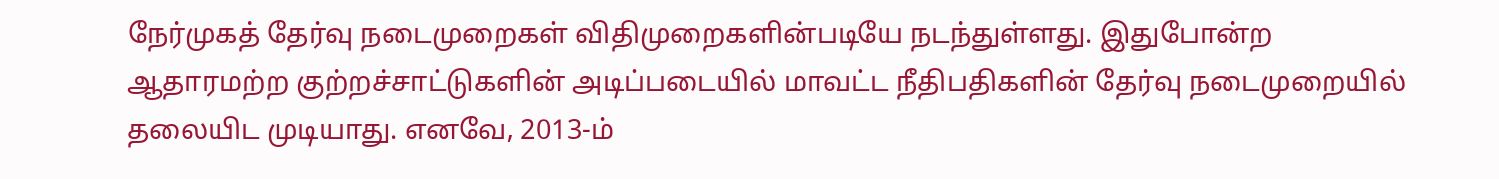நேர்முகத் தேர்வு நடைமுறைகள் விதிமுறைகளின்படியே நடந்துள்ளது. இதுபோன்ற ஆதாரமற்ற குற்றச்சாட்டுகளின் அடிப்படையில் மாவட்ட நீதிபதிகளின் தேர்வு நடைமுறையில் தலையிட முடியாது. எனவே, 2013-ம்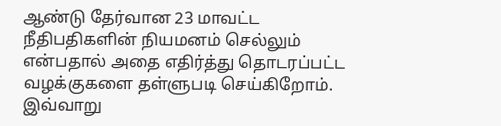ஆண்டு தேர்வான 23 மாவட்ட நீதிபதிகளின் நியமனம் செல்லும் என்பதால் அதை எதிர்த்து தொடரப்பட்ட வழக்குகளை தள்ளுபடி செய்கிறோம். இவ்வாறு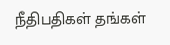நீதிபதிகள் தங்கள்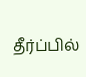தீர்ப்பில்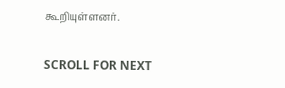கூறியுள்ளனர்.

SCROLL FOR NEXT